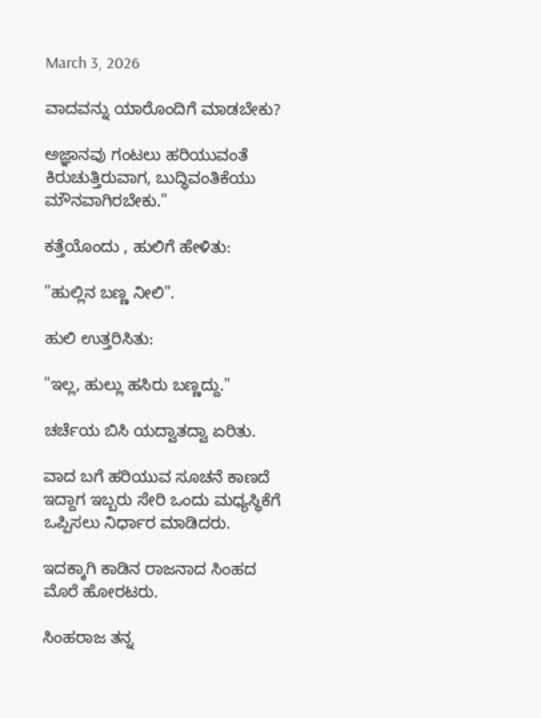March 3, 2026

ವಾದವನ್ನು ಯಾರೊಂದಿಗೆ ಮಾಡಬೇಕು?

ಅಜ್ಞಾನವು ಗಂಟಲು ಹರಿಯುವಂತೆ ಕಿರುಚುತ್ತಿರುವಾಗ, ಬುದ್ಧಿವಂತಿಕೆಯು ಮೌನವಾಗಿರಬೇಕು."

ಕತ್ತೆಯೊಂದು , ಹುಲಿಗೆ ಹೇಳಿತು:

"ಹುಲ್ಲಿನ ಬಣ್ಣ ನೀಲಿ".

ಹುಲಿ ಉತ್ತರಿಸಿತು:

"ಇಲ್ಲ, ಹುಲ್ಲು ಹಸಿರು ಬಣ್ಣದ್ದು."

ಚರ್ಚೆಯ ಬಿಸಿ ಯದ್ವಾತದ್ವಾ ಏರಿತು.

ವಾದ ಬಗೆ ಹರಿಯುವ ಸೂಚನೆ ಕಾಣದೆ ಇದ್ದಾಗ ಇಬ್ಬರು ಸೇರಿ ಒಂದು ಮಧ್ಯಸ್ಥಿಕೆಗೆ ಒಪ್ಪಿಸಲು ನಿರ್ಧಾರ ಮಾಡಿದರು.

ಇದಕ್ಕಾಗಿ ಕಾಡಿನ ರಾಜನಾದ ಸಿಂಹದ ಮೊರೆ ಹೋರಟರು.

ಸಿಂಹರಾಜ ತನ್ನ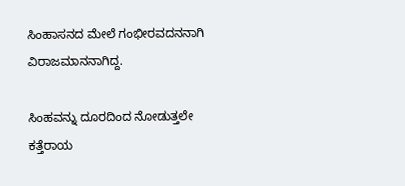ಸಿಂಹಾಸನದ ಮೇಲೆ ಗಂಭೀರವದನನಾಗಿ ವಿರಾಜಮಾನನಾಗಿದ್ದ.

ಸಿಂಹವನ್ನು ದೂರದಿಂದ ನೋಡುತ್ತಲೇ ಕತ್ತೆರಾಯ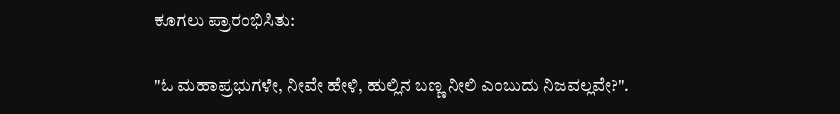ಕೂಗಲು ಪ್ರಾರಂಭಿಸಿತು:

"ಓ ಮಹಾಪ್ರಭುಗಳೇ, ನೀವೇ ಹೇಳಿ, ಹುಲ್ಲಿನ ಬಣ್ಣ ನೀಲಿ ಎಂಬುದು ನಿಜವಲ್ಲವೇ?".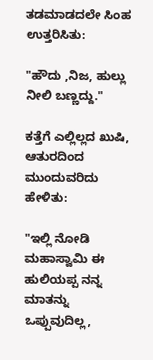ತಡಮಾಡದಲೇ ಸಿಂಹ ಉತ್ತರಿಸಿತು:

"ಹೌದು ,ನಿಜ, ಹುಲ್ಲು ನೀಲಿ ಬಣ್ಣದ್ದು."

ಕತ್ತೆಗೆ ಎಲ್ಲಿಲ್ಲದ ಖುಷಿ, ಆತುರದಿಂದ ಮುಂದುವರಿದು ಹೇಳಿತು:

"ಇಲ್ಲಿ ನೋಡಿ ಮಹಾಸ್ವಾಮಿ ಈ ಹುಲಿಯಪ್ಪ ನನ್ನ ಮಾತನ್ನು ಒಪ್ಪುವುದಿಲ್ಲ,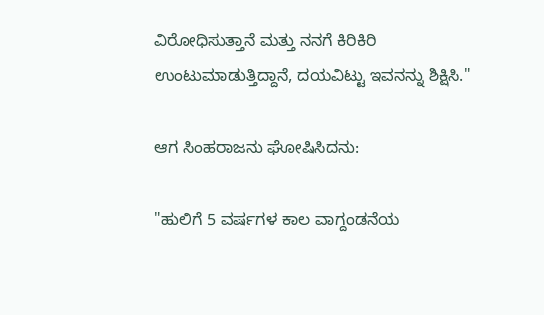ವಿರೋಧಿಸುತ್ತಾನೆ ಮತ್ತು ನನಗೆ ಕಿರಿಕಿರಿ ಉಂಟುಮಾಡುತ್ತಿದ್ದಾನೆ, ದಯವಿಟ್ಟು ಇವನನ್ನು ಶಿಕ್ಷಿಸಿ."

ಆಗ ಸಿಂಹರಾಜನು ಘೋಷಿಸಿದನು:

"ಹುಲಿಗೆ 5 ವರ್ಷಗಳ ಕಾಲ ವಾಗ್ದಂಡನೆಯ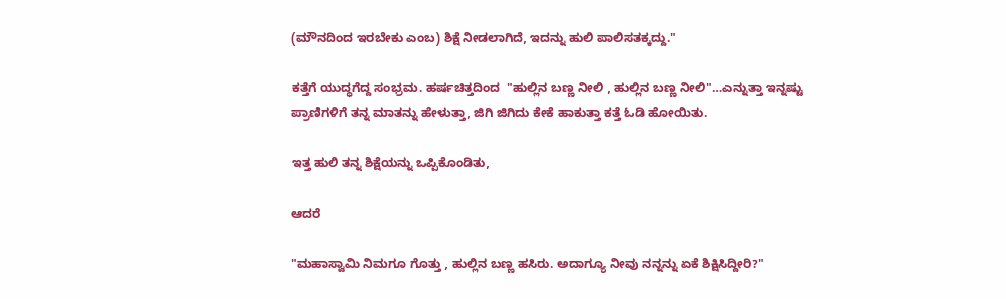(ಮೌನದಿಂದ ಇರಬೇಕು ಎಂಬ) ಶಿಕ್ಷೆ ನೀಡಲಾಗಿದೆ, ಇದನ್ನು ಹುಲಿ ಪಾಲಿಸತಕ್ಕದ್ದು."

ಕತ್ತೆಗೆ ಯುದ್ಧಗೆದ್ದ ಸಂಭ್ರಮ. ಹರ್ಷಚಿತ್ತದಿಂದ  "ಹುಲ್ಲಿನ ಬಣ್ಣ ನೀಲಿ , ಹುಲ್ಲಿನ ಬಣ್ಣ ನೀಲಿ"…ಎನ್ನುತ್ತಾ ಇನ್ನಷ್ಟು ಪ್ರಾಣಿಗಳಿಗೆ ತನ್ನ ಮಾತನ್ನು ಹೇಳುತ್ತಾ, ಜಿಗಿ ಜಿಗಿದು ಕೇಕೆ ಹಾಕುತ್ತಾ ಕತ್ತೆ ಓಡಿ ಹೋಯಿತು.

ಇತ್ತ ಹುಲಿ ತನ್ನ ಶಿಕ್ಷೆಯನ್ನು ಒಪ್ಪಿಕೊಂಡಿತು,

ಆದರೆ

"ಮಹಾಸ್ವಾಮಿ ನಿಮಗೂ ಗೊತ್ತು , ಹುಲ್ಲಿನ ಬಣ್ಣ ಹಸಿರು. ಅದಾಗ್ಯೂ ನೀವು ನನ್ನನ್ನು ಏಕೆ ಶಿಕ್ಷಿಸಿದ್ದೀರಿ?"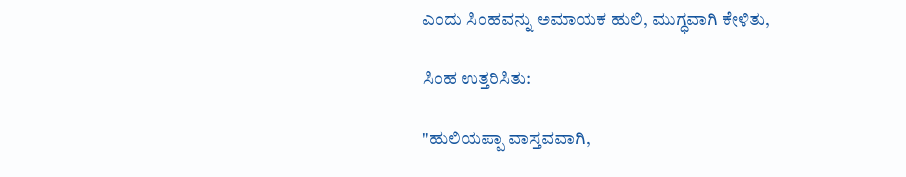ಎಂದು ಸಿಂಹವನ್ನು ಅಮಾಯಕ ಹುಲಿ, ಮುಗ್ಧವಾಗಿ ಕೇಳಿತು,

ಸಿಂಹ ಉತ್ತರಿಸಿತು:

"ಹುಲಿಯಪ್ಪಾ ವಾಸ್ತವವಾಗಿ,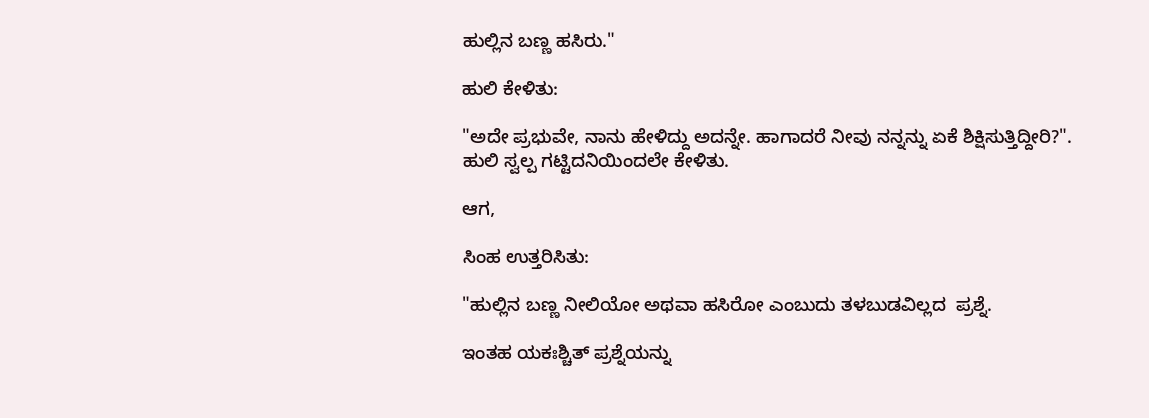ಹುಲ್ಲಿನ ಬಣ್ಣ ಹಸಿರು."

ಹುಲಿ ಕೇಳಿತು:

"ಅದೇ ಪ್ರಭುವೇ, ನಾನು ಹೇಳಿದ್ದು ಅದನ್ನೇ. ಹಾಗಾದರೆ ನೀವು ನನ್ನನ್ನು ಏಕೆ ಶಿಕ್ಷಿಸುತ್ತಿದ್ದೀರಿ?". ಹುಲಿ ಸ್ವಲ್ಪ ಗಟ್ಟಿದನಿಯಿಂದಲೇ ಕೇಳಿತು.

ಆಗ,

ಸಿಂಹ ಉತ್ತರಿಸಿತು:

"ಹುಲ್ಲಿನ ಬಣ್ಣ ನೀಲಿಯೋ ಅಥವಾ ಹಸಿರೋ ಎಂಬುದು ತಳಬುಡವಿಲ್ಲದ  ಪ್ರಶ್ನೆ.

ಇಂತಹ ಯಕಃಶ್ಚಿತ್‌ ಪ್ರಶ್ನೆಯನ್ನು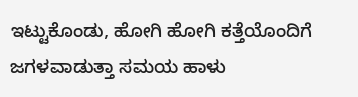ಇಟ್ಟುಕೊಂಡು, ಹೋಗಿ ಹೋಗಿ ಕತ್ತೆಯೊಂದಿಗೆ ಜಗಳವಾಡುತ್ತಾ ಸಮಯ ಹಾಳು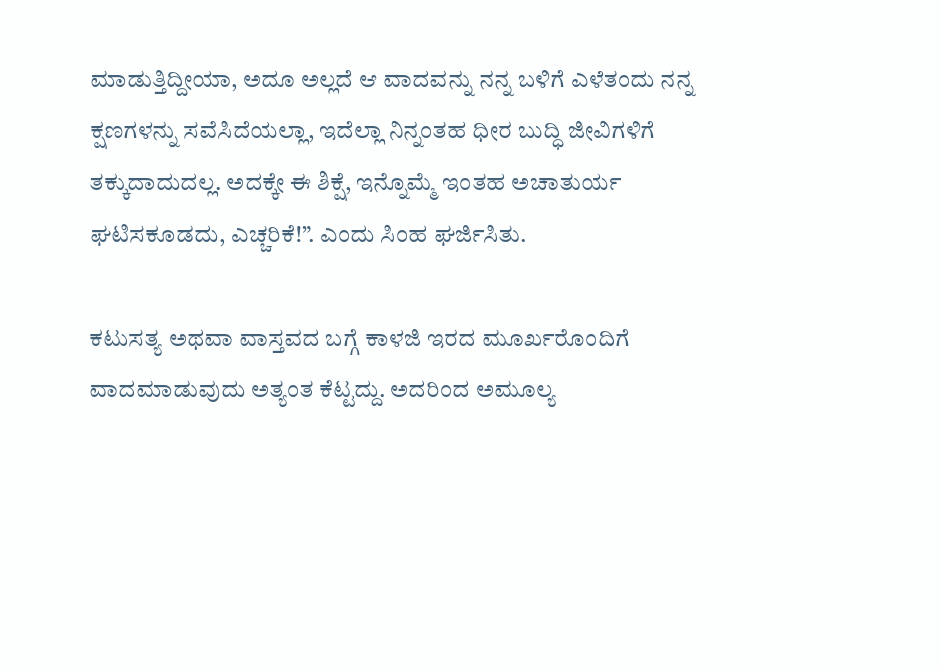ಮಾಡುತ್ತಿದ್ದೀಯಾ, ಅದೂ ಅಲ್ಲದೆ ಆ ವಾದವನ್ನು ನನ್ನ ಬಳಿಗೆ ಎಳೆತಂದು ನನ್ನ ಕ್ಷಣಗಳನ್ನು ಸವೆಸಿದೆಯಲ್ಲಾ, ಇದೆಲ್ಲಾ ನಿನ್ನಂತಹ ಧೀರ ಬುದ್ಧಿ ಜೀವಿಗಳಿಗೆ ತಕ್ಕುದಾದುದಲ್ಲ. ಅದಕ್ಕೇ ಈ ಶಿಕ್ಷೆ, ಇನ್ನೊಮ್ಮೆ ಇಂತಹ ಅಚಾತುರ್ಯ ಘಟಿಸಕೂಡದು, ಎಚ್ಚರಿಕೆ!”. ಎಂದು ಸಿಂಹ ಘರ್ಜಿಸಿತು.

ಕಟುಸತ್ಯ ಅಥವಾ ವಾಸ್ತವದ ಬಗ್ಗೆ ಕಾಳಜಿ ಇರದ ಮೂರ್ಖರೊಂದಿಗೆ ವಾದಮಾಡುವುದು ಅತ್ಯಂತ ಕೆಟ್ಟದ್ದು. ಅದರಿಂದ ಅಮೂಲ್ಯ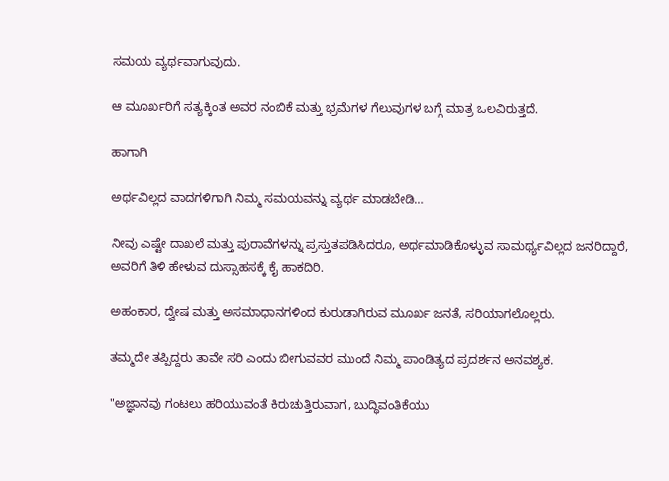ಸಮಯ ವ್ಯರ್ಥವಾಗುವುದು.

ಆ ಮೂರ್ಖರಿಗೆ ಸತ್ಯಕ್ಕಿಂತ ಅವರ ನಂಬಿಕೆ ಮತ್ತು ಭ್ರಮೆಗಳ ಗೆಲುವುಗಳ ಬಗ್ಗೆ ಮಾತ್ರ ಒಲವಿರುತ್ತದೆ.

ಹಾಗಾಗಿ

ಅರ್ಥವಿಲ್ಲದ ವಾದಗಳಿಗಾಗಿ ನಿಮ್ಮ ಸಮಯವನ್ನು ವ್ಯರ್ಥ ಮಾಡಬೇಡಿ…

ನೀವು ಎಷ್ಟೇ ದಾಖಲೆ ಮತ್ತು ಪುರಾವೆಗಳನ್ನು ಪ್ರಸ್ತುತಪಡಿಸಿದರೂ, ಅರ್ಥಮಾಡಿಕೊಳ್ಳುವ ಸಾಮರ್ಥ್ಯವಿಲ್ಲದ ಜನರಿದ್ದಾರೆ, ಅವರಿಗೆ ತಿಳಿ ಹೇಳುವ ದುಸ್ಸಾಹಸಕ್ಕೆ ಕೈ ಹಾಕದಿರಿ.

ಅಹಂಕಾರ, ದ್ವೇಷ ಮತ್ತು ಅಸಮಾಧಾನಗಳಿಂದ ಕುರುಡಾಗಿರುವ ಮೂರ್ಖ ಜನತೆ, ಸರಿಯಾಗಲೊಲ್ಲರು.

ತಮ್ಮದೇ ತಪ್ಪಿದ್ದರು ತಾವೇ ಸರಿ ಎಂದು ಬೀಗುವವರ ಮುಂದೆ ನಿಮ್ಮ ಪಾಂಡಿತ್ಯದ ಪ್ರದರ್ಶನ ಅನವಶ್ಯಕ.

"ಅಜ್ಞಾನವು ಗಂಟಲು ಹರಿಯುವಂತೆ ಕಿರುಚುತ್ತಿರುವಾಗ, ಬುದ್ಧಿವಂತಿಕೆಯು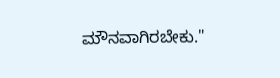ಮೌನವಾಗಿರಬೇಕು."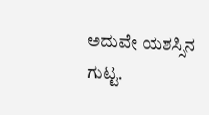ಅದುವೇ ಯಶಸ್ಸಿನ ಗುಟ್ಟ.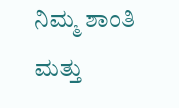ನಿಮ್ಮ ಶಾಂತಿ ಮತ್ತು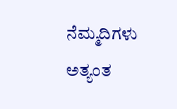ನೆಮ್ಮದಿಗಳು ಅತ್ಯಂತ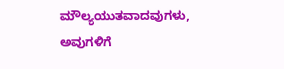ಮೌಲ್ಯಯುತವಾದವುಗಳು, ಅವುಗಳಿಗೆ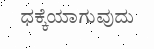ಧಕ್ಕೆಯಾಗುವುದು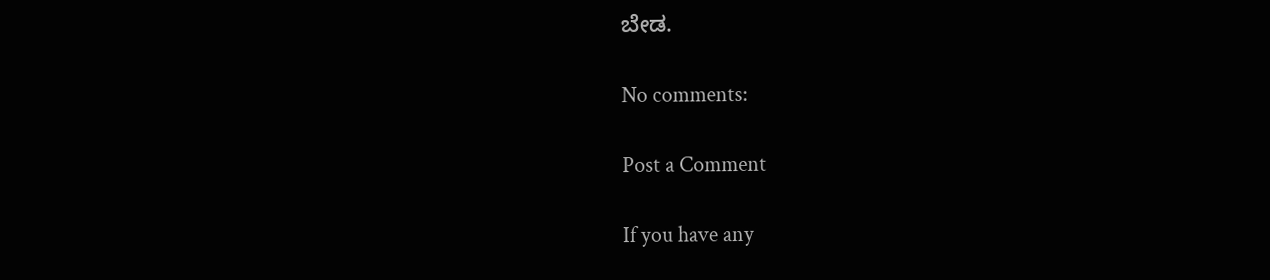ಬೇಡ.

No comments:

Post a Comment

If you have any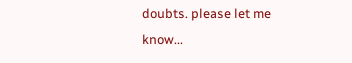doubts. please let me know...